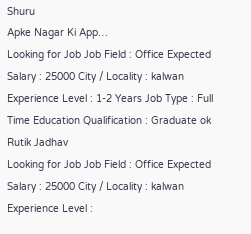Shuru
Apke Nagar Ki App…
Looking for Job Job Field : Office Expected Salary : 25000 City / Locality : kalwan Experience Level : 1-2 Years Job Type : Full Time Education Qualification : Graduate ok
Rutik Jadhav
Looking for Job Job Field : Office Expected Salary : 25000 City / Locality : kalwan Experience Level :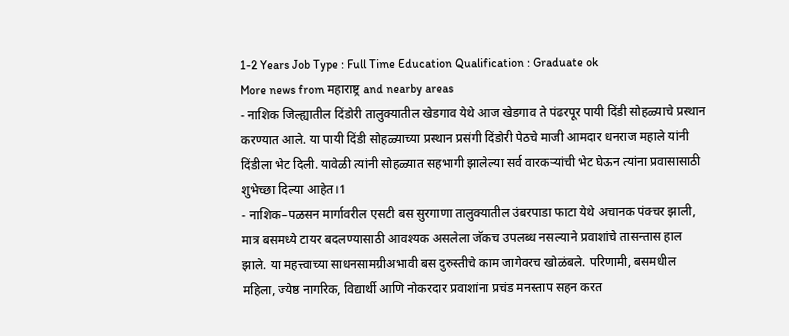1-2 Years Job Type : Full Time Education Qualification : Graduate ok
More news from महाराष्ट्र and nearby areas
- नाशिक जिल्ह्यातील दिंडोरी तालुक्यातील खेडगाव येथे आज खेडगाव ते पंढरपूर पायी दिंडी सोहळ्याचे प्रस्थान करण्यात आले. या पायी दिंडी सोहळ्याच्या प्रस्थान प्रसंगी दिंडोरी पेठचे माजी आमदार धनराज महाले यांनी दिंडीला भेट दिली. यावेळी त्यांनी सोहळ्यात सहभागी झालेल्या सर्व वारकऱ्यांची भेट घेऊन त्यांना प्रवासासाठी शुभेच्छा दिल्या आहेत।1
- नाशिक–पळसन मार्गावरील एसटी बस सुरगाणा तालुक्यातील उंबरपाडा फाटा येथे अचानक पंक्चर झाली, मात्र बसमध्ये टायर बदलण्यासाठी आवश्यक असलेला जॅकच उपलब्ध नसल्याने प्रवाशांचे तासन्तास हाल झाले. या महत्त्वाच्या साधनसामग्रीअभावी बस दुरुस्तीचे काम जागेवरच खोळंबले. परिणामी, बसमधील महिला, ज्येष्ठ नागरिक, विद्यार्थी आणि नोकरदार प्रवाशांना प्रचंड मनस्ताप सहन करत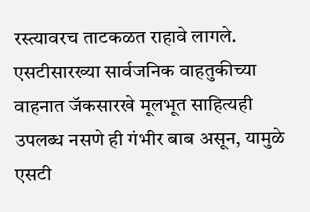रस्त्यावरच ताटकळत राहावे लागले. एसटीसारख्या सार्वजनिक वाहतुकीच्या वाहनात जॅकसारखे मूलभूत साहित्यही उपलब्ध नसणे ही गंभीर बाब असून, यामुळे एसटी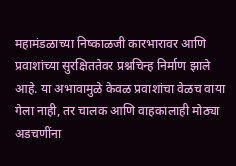महामंडळाच्या निष्काळजी कारभारावर आणि प्रवाशांच्या सुरक्षिततेवर प्रश्नचिन्ह निर्माण झाले आहे. या अभावामुळे केवळ प्रवाशांचा वेळच वाया गेला नाही, तर चालक आणि वाहकालाही मोठ्या अडचणींना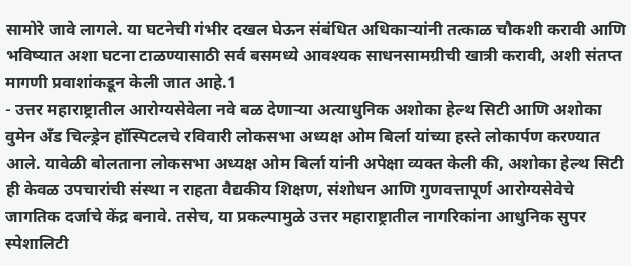सामोरे जावे लागले. या घटनेची गंभीर दखल घेऊन संबंधित अधिकाऱ्यांनी तत्काळ चौकशी करावी आणि भविष्यात अशा घटना टाळण्यासाठी सर्व बसमध्ये आवश्यक साधनसामग्रीची खात्री करावी, अशी संतप्त मागणी प्रवाशांकडून केली जात आहे.1
- उत्तर महाराष्ट्रातील आरोग्यसेवेला नवे बळ देणाऱ्या अत्याधुनिक अशोका हेल्थ सिटी आणि अशोका वुमेन अँड चिल्ड्रेन हॉस्पिटलचे रविवारी लोकसभा अध्यक्ष ओम बिर्ला यांच्या हस्ते लोकार्पण करण्यात आले. यावेळी बोलताना लोकसभा अध्यक्ष ओम बिर्ला यांनी अपेक्षा व्यक्त केली की, अशोका हेल्थ सिटी ही केवळ उपचारांची संस्था न राहता वैद्यकीय शिक्षण, संशोधन आणि गुणवत्तापूर्ण आरोग्यसेवेचे जागतिक दर्जाचे केंद्र बनावे. तसेच, या प्रकल्पामुळे उत्तर महाराष्ट्रातील नागरिकांना आधुनिक सुपर स्पेशालिटी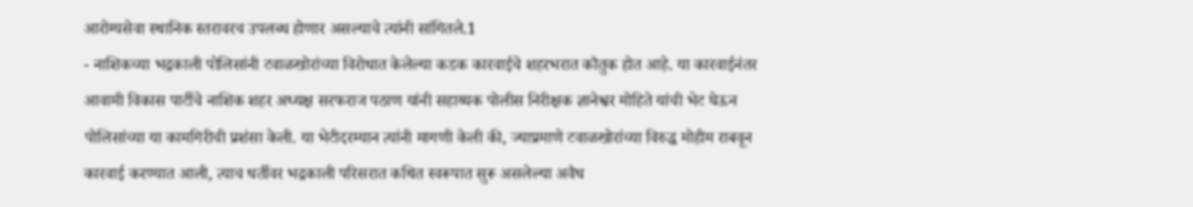आरोग्यसेवा स्थानिक स्तरावरच उपलब्ध होणार असल्याचे त्यांनी सांगितले.1
- नाशिकच्या भद्रकाली पोलिसांनी टवाळखोरांच्या विरोधात केलेल्या कडक कारवाईचे शहरभरात कौतुक होत आहे. या कारवाईनंतर आवामी विकास पार्टीचे नाशिक शहर अध्यक्ष सरफराज पठाण यांनी सहाय्यक पोलीस निरीक्षक ज्ञानेश्वर मोहिते यांची भेट घेऊन पोलिसांच्या या कामगिरीची प्रशंसा केली. या भेटीदरम्यान त्यांनी मागणी केली की, ज्याप्रमाणे टवाळखोरांच्या विरुद्ध मोहीम राबवून कारवाई करण्यात आली, त्याच धर्तीवर भद्रकाली परिसरात कथित स्वरूपात सुरू असलेल्या अवैध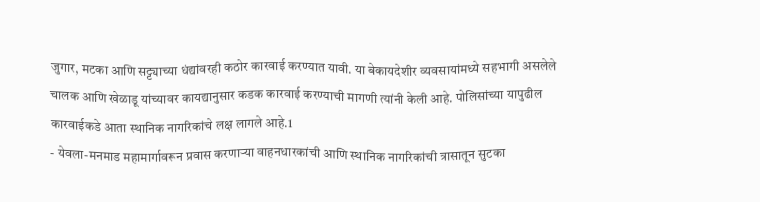जुगार, मटका आणि सट्ट्याच्या धंद्यांवरही कठोर कारवाई करण्यात यावी. या बेकायदेशीर व्यवसायांमध्ये सहभागी असलेले चालक आणि खेळाडू यांच्यावर कायद्यानुसार कडक कारवाई करण्याची मागणी त्यांनी केली आहे. पोलिसांच्या यापुढील कारवाईकडे आता स्थानिक नागरिकांचे लक्ष लागले आहे.1
- येवला-मनमाड महामार्गावरून प्रवास करणाऱ्या वाहनधारकांची आणि स्थानिक नागरिकांची त्रासातून सुटका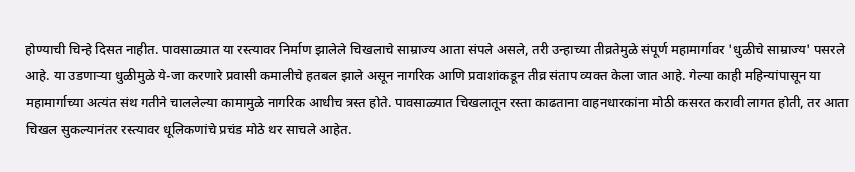होण्याची चिन्हे दिसत नाहीत. पावसाळ्यात या रस्त्यावर निर्माण झालेले चिखलाचे साम्राज्य आता संपले असले, तरी उन्हाच्या तीव्रतेमुळे संपूर्ण महामार्गावर 'धुळीचे साम्राज्य' पसरले आहे. या उडणाऱ्या धुळीमुळे ये-जा करणारे प्रवासी कमालीचे हतबल झाले असून नागरिक आणि प्रवाशांकडून तीव्र संताप व्यक्त केला जात आहे. गेल्या काही महिन्यांपासून या महामार्गाच्या अत्यंत संथ गतीने चाललेल्या कामामुळे नागरिक आधीच त्रस्त होते. पावसाळ्यात चिखलातून रस्ता काढताना वाहनधारकांना मोठी कसरत करावी लागत होती, तर आता चिखल सुकल्यानंतर रस्त्यावर धूलिकणांचे प्रचंड मोठे थर साचले आहेत.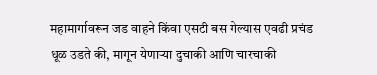महामार्गावरून जड वाहने किंवा एसटी बस गेल्यास एवढी प्रचंड धूळ उडते की, मागून येणाऱ्या दुचाकी आणि चारचाकी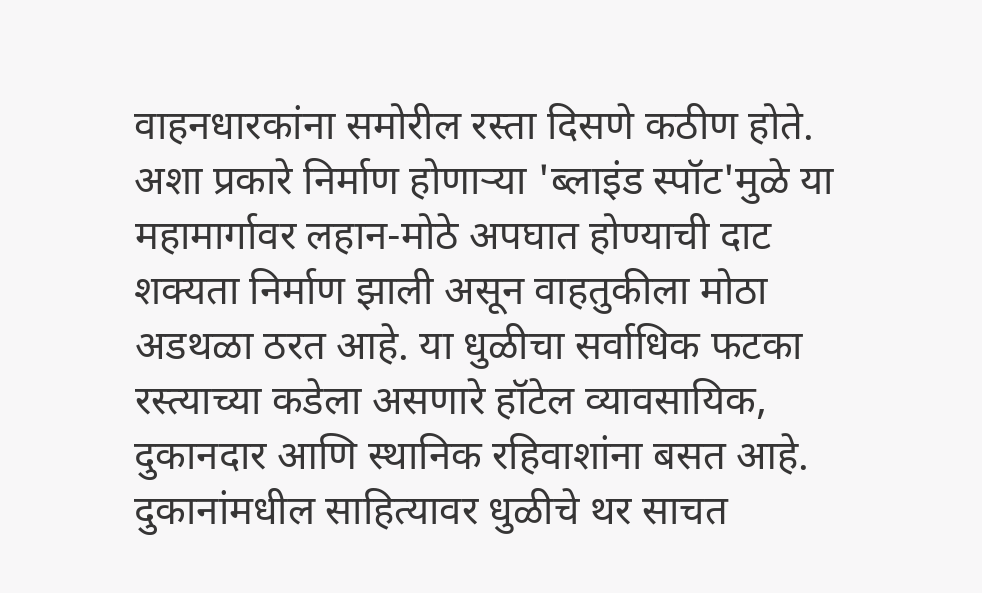वाहनधारकांना समोरील रस्ता दिसणे कठीण होते. अशा प्रकारे निर्माण होणाऱ्या 'ब्लाइंड स्पॉट'मुळे या महामार्गावर लहान-मोठे अपघात होण्याची दाट शक्यता निर्माण झाली असून वाहतुकीला मोठा अडथळा ठरत आहे. या धुळीचा सर्वाधिक फटका रस्त्याच्या कडेला असणारे हॉटेल व्यावसायिक, दुकानदार आणि स्थानिक रहिवाशांना बसत आहे. दुकानांमधील साहित्यावर धुळीचे थर साचत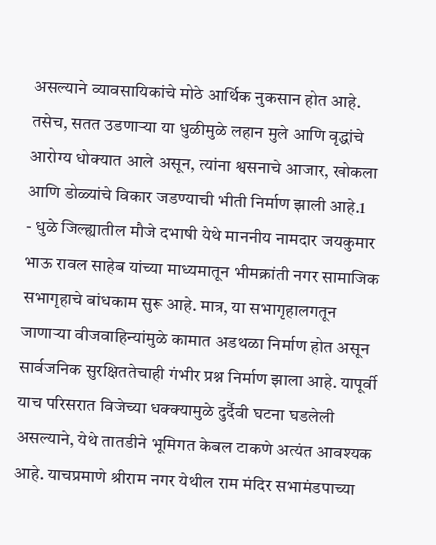असल्याने व्यावसायिकांचे मोठे आर्थिक नुकसान होत आहे. तसेच, सतत उडणाऱ्या या धुळीमुळे लहान मुले आणि वृद्धांचे आरोग्य धोक्यात आले असून, त्यांना श्वसनाचे आजार, खोकला आणि डोळ्यांचे विकार जडण्याची भीती निर्माण झाली आहे.1
- धुळे जिल्ह्यातील मौजे दभाषी येथे माननीय नामदार जयकुमार भाऊ रावल साहेब यांच्या माध्यमातून भीमक्रांती नगर सामाजिक सभागृहाचे बांधकाम सुरू आहे. मात्र, या सभागृहालगतून जाणाऱ्या वीजवाहिन्यांमुळे कामात अडथळा निर्माण होत असून सार्वजनिक सुरक्षिततेचाही गंभीर प्रश्न निर्माण झाला आहे. यापूर्वी याच परिसरात विजेच्या धक्क्यामुळे दुर्दैवी घटना घडलेली असल्याने, येथे तातडीने भूमिगत केबल टाकणे अत्यंत आवश्यक आहे. याचप्रमाणे श्रीराम नगर येथील राम मंदिर सभामंडपाच्या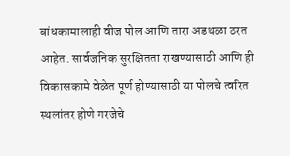बांधकामालाही वीज पोल आणि तारा अडथळा ठरत आहेत. सार्वजनिक सुरक्षितता राखण्यासाठी आणि ही विकासकामे वेळेत पूर्ण होण्यासाठी या पोलचे त्वरित स्थलांतर होणे गरजेचे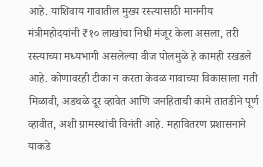आहे. याशिवाय गावातील मुख्य रस्त्यासाठी माननीय मंत्रीमहोदयांनी ₹१० लाखांचा निधी मंजूर केला असला, तरी रस्त्याच्या मध्यभागी असलेल्या वीज पोलमुळे हे कामही रखडले आहे. कोणावरही टीका न करता केवळ गावाच्या विकासाला गती मिळावी, अडथळे दूर व्हावेत आणि जनहिताची कामे तातडीने पूर्ण व्हावीत, अशी ग्रामस्थांची विनंती आहे. महावितरण प्रशासनाने याकडे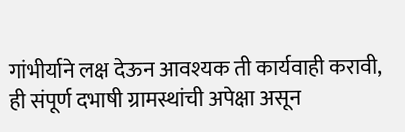गांभीर्याने लक्ष देऊन आवश्यक ती कार्यवाही करावी, ही संपूर्ण दभाषी ग्रामस्थांची अपेक्षा असून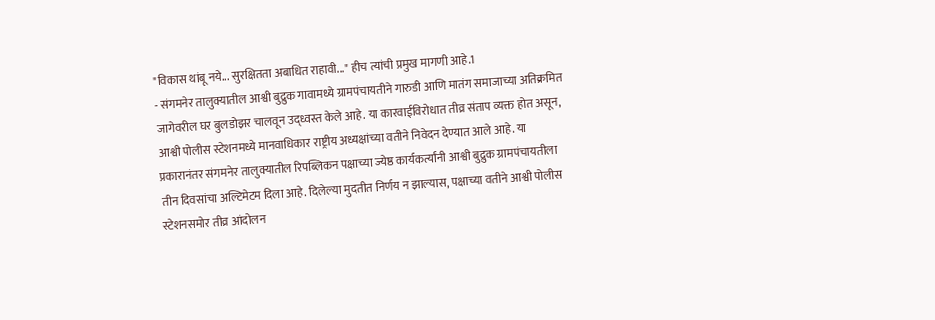"विकास थांबू नये... सुरक्षितता अबाधित राहावी..." हीच त्यांची प्रमुख मागणी आहे.1
- संगमनेर तालुक्यातील आश्वी बुद्रुक गावामध्ये ग्रामपंचायतीने गारुडी आणि मातंग समाजाच्या अतिक्रमित जागेवरील घर बुलडोझर चालवून उद्ध्वस्त केले आहे. या कारवाईविरोधात तीव्र संताप व्यक्त होत असून, आश्वी पोलीस स्टेशनमध्ये मानवाधिकार राष्ट्रीय अध्यक्षांच्या वतीने निवेदन देण्यात आले आहे. या प्रकारानंतर संगमनेर तालुक्यातील रिपब्लिकन पक्षाच्या ज्येष्ठ कार्यकर्त्यांनी आश्वी बुद्रुक ग्रामपंचायतीला तीन दिवसांचा अल्टिमेटम दिला आहे. दिलेल्या मुदतीत निर्णय न झाल्यास, पक्षाच्या वतीने आश्वी पोलीस स्टेशनसमोर तीव्र आंदोलन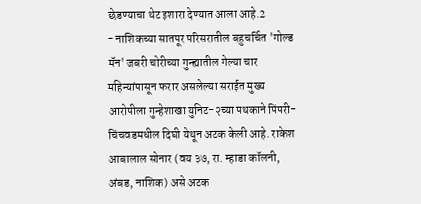छेडण्याचा थेट इशारा देण्यात आला आहे.2
- नाशिकच्या सातपूर परिसरातील बहुचर्चित 'गोल्ड मॅन' जबरी चोरीच्या गुन्ह्यातील गेल्या चार महिन्यांपासून फरार असलेल्या सराईत मुख्य आरोपीला गुन्हेशाखा युनिट-२च्या पथकाने पिंपरी-चिंचवडमधील दिघी येथून अटक केली आहे. राकेश आबालाल सोनार (वय ३७, रा. म्हाडा कॉलनी, अंबड, नाशिक) असे अटक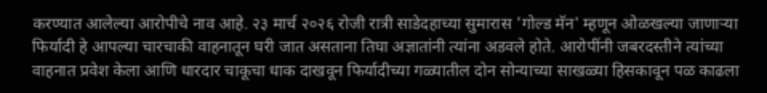करण्यात आलेल्या आरोपीचे नाव आहे. २३ मार्च २०२६ रोजी रात्री साडेदहाच्या सुमारास 'गोल्ड मॅन' म्हणून ओळखल्या जाणाऱ्या फिर्यादी हे आपल्या चारचाकी वाहनातून घरी जात असताना तिघा अज्ञातांनी त्यांना अडवले होते. आरोपींनी जबरदस्तीने त्यांच्या वाहनात प्रवेश केला आणि धारदार चाकूचा धाक दाखवून फिर्यादीच्या गळ्यातील दोन सोन्याच्या साखळ्या हिसकावून पळ काढला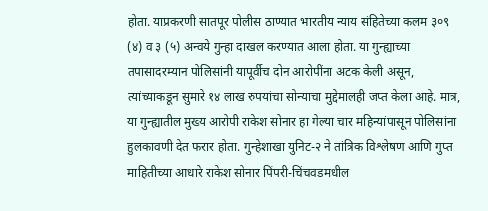होता. याप्रकरणी सातपूर पोलीस ठाण्यात भारतीय न्याय संहितेच्या कलम ३०९ (४) व ३ (५) अन्वये गुन्हा दाखल करण्यात आला होता. या गुन्ह्याच्या तपासादरम्यान पोलिसांनी यापूर्वीच दोन आरोपींना अटक केली असून, त्यांच्याकडून सुमारे १४ लाख रुपयांचा सोन्याचा मुद्देमालही जप्त केला आहे. मात्र, या गुन्ह्यातील मुख्य आरोपी राकेश सोनार हा गेल्या चार महिन्यांपासून पोलिसांना हुलकावणी देत फरार होता. गुन्हेशाखा युनिट-२ ने तांत्रिक विश्लेषण आणि गुप्त माहितीच्या आधारे राकेश सोनार पिंपरी-चिंचवडमधील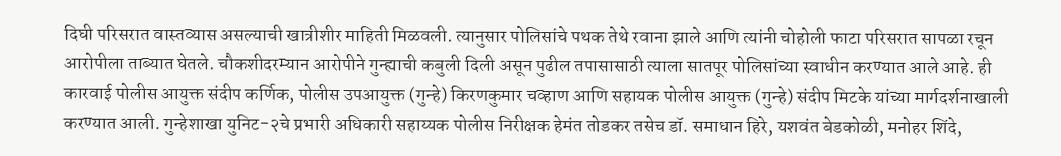दिघी परिसरात वास्तव्यास असल्याची खात्रीशीर माहिती मिळवली. त्यानुसार पोलिसांचे पथक तेथे रवाना झाले आणि त्यांनी चोहोली फाटा परिसरात सापळा रचून आरोपीला ताब्यात घेतले. चौकशीदरम्यान आरोपीने गुन्ह्याची कबुली दिली असून पुढील तपासासाठी त्याला सातपूर पोलिसांच्या स्वाधीन करण्यात आले आहे. ही कारवाई पोलीस आयुक्त संदीप कर्णिक, पोलीस उपआयुक्त (गुन्हे) किरणकुमार चव्हाण आणि सहायक पोलीस आयुक्त (गुन्हे) संदीप मिटके यांच्या मार्गदर्शनाखाली करण्यात आली. गुन्हेशाखा युनिट-२चे प्रभारी अधिकारी सहाय्यक पोलीस निरीक्षक हेमंत तोडकर तसेच डॉ. समाधान हिरे, यशवंत बेडकोळी, मनोहर शिंदे,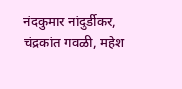नंदकुमार नांदुर्डीकर, चंद्रकांत गवळी, महेश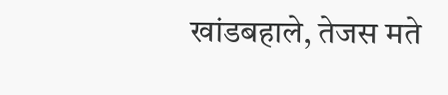खांडबहाले, तेजस मते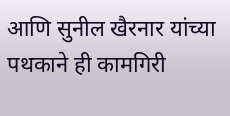आणि सुनील खैरनार यांच्या पथकाने ही कामगिरी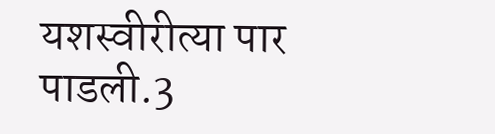यशस्वीरीत्या पार पाडली.3